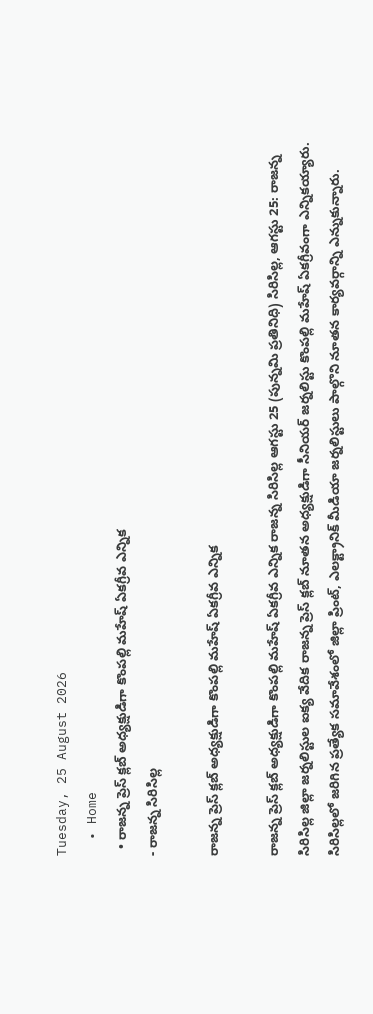Tuesday, 25 August 2026
  • Home
  • రాజన్న ప్రెస్ క్లబ్ అధ్యక్షుడిగా కొంపల్లి మహేష్ ఏకగ్రీవ ఎన్నిక
- రాజన్న సిరిసిల్ల

రాజన్న ప్రెస్ క్లబ్ అధ్యక్షుడిగా కొంపల్లి మహేష్ ఏకగ్రీవ ఎన్నిక

రాజన్న ప్రెస్ క్లబ్ అధ్యక్షుడిగా కొంపల్లి మహేష్ ఏకగ్రీవ ఎన్నిక రాజన్న సిరిసిల్ల ఆగస్టు 25 (పున్నమి ప్రతినిధి) సిరిసిల్ల, ఆగస్టు 25: రాజన్న సిరిసిల్ల జిల్లా జర్నలిస్టుల ఐక్య వేదిక రాజన్న ప్రెస్ క్లబ్ నూతన అధ్యక్షుడిగా సీనియర్ జర్నలిస్టు కొంపల్లి మహేష్ ఏకగ్రీవంగా ఎన్నికయ్యారు. సిరిసిల్లలో జరిగిన ప్రత్యేక సమావేశంలో జిల్లా ప్రింట్, ఎలక్ట్రానిక్ మీడియా జర్నలిస్టులు పాల్గొని నూతన కార్యవర్గాన్ని ఎన్నుకున్నారు.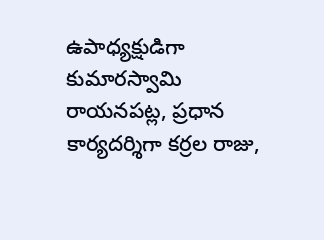ఉపాధ్యక్షుడిగా కుమారస్వామి రాయనపట్ల, ప్రధాన కార్యదర్శిగా కర్రల రాజు,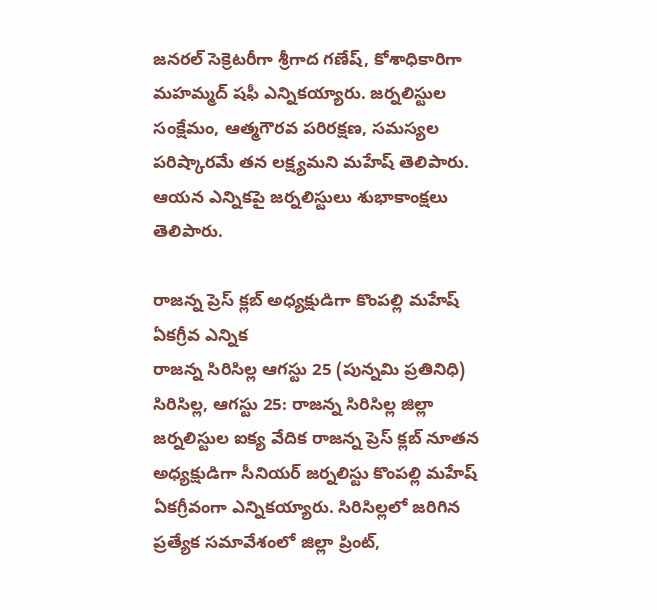జనరల్ సెక్రెటరీగా శ్రీగాద గణేష్, కోశాధికారిగా మహమ్మద్ షఫీ ఎన్నికయ్యారు. జర్నలిస్టుల సంక్షేమం, ఆత్మగౌరవ పరిరక్షణ, సమస్యల పరిష్కారమే తన లక్ష్యమని మహేష్ తెలిపారు. ఆయన ఎన్నికపై జర్నలిస్టులు శుభాకాంక్షలు తెలిపారు.

రాజన్న ప్రెస్ క్లబ్ అధ్యక్షుడిగా కొంపల్లి మహేష్ ఏకగ్రీవ ఎన్నిక
రాజన్న సిరిసిల్ల ఆగస్టు 25 (పున్నమి ప్రతినిధి)
సిరిసిల్ల, ఆగస్టు 25: రాజన్న సిరిసిల్ల జిల్లా జర్నలిస్టుల ఐక్య వేదిక రాజన్న ప్రెస్ క్లబ్ నూతన అధ్యక్షుడిగా సీనియర్ జర్నలిస్టు కొంపల్లి మహేష్ ఏకగ్రీవంగా ఎన్నికయ్యారు. సిరిసిల్లలో జరిగిన ప్రత్యేక సమావేశంలో జిల్లా ప్రింట్,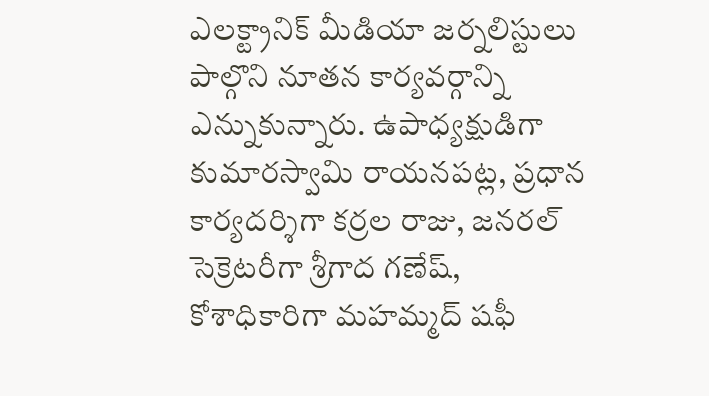ఎలక్ట్రానిక్ మీడియా జర్నలిస్టులు పాల్గొని నూతన కార్యవర్గాన్ని ఎన్నుకున్నారు. ఉపాధ్యక్షుడిగా కుమారస్వామి రాయనపట్ల, ప్రధాన కార్యదర్శిగా కర్రల రాజు, జనరల్ సెక్రెటరీగా శ్రీగాద గణేష్, కోశాధికారిగా మహమ్మద్ షఫీ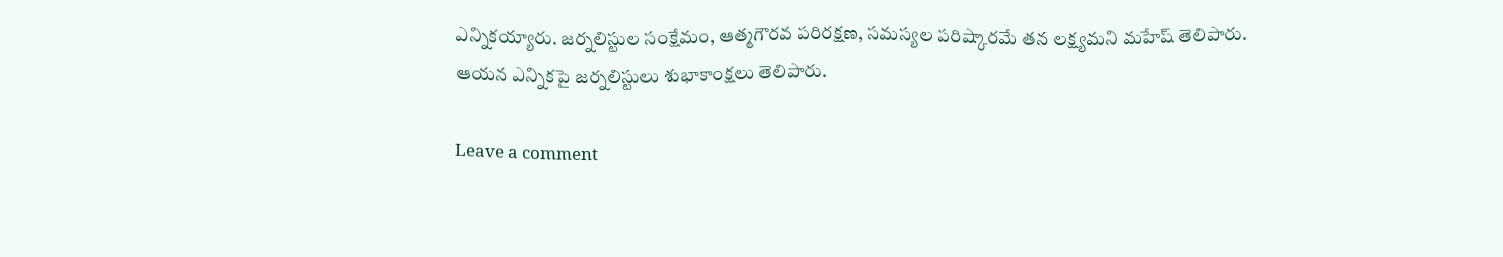ఎన్నికయ్యారు. జర్నలిస్టుల సంక్షేమం, ఆత్మగౌరవ పరిరక్షణ, సమస్యల పరిష్కారమే తన లక్ష్యమని మహేష్ తెలిపారు. ఆయన ఎన్నికపై జర్నలిస్టులు శుభాకాంక్షలు తెలిపారు.

Leave a comment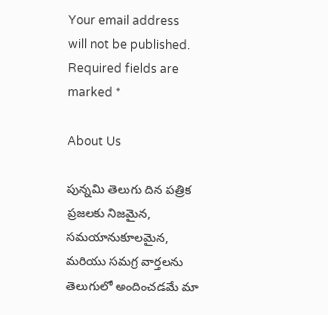Your email address will not be published. Required fields are marked *

About Us

పున్నమి తెలుగు దిన పత్రిక ప్రజలకు నిజమైన, సమయానుకూలమైన, మరియు సమగ్ర వార్తలను తెలుగులో అందించడమే మా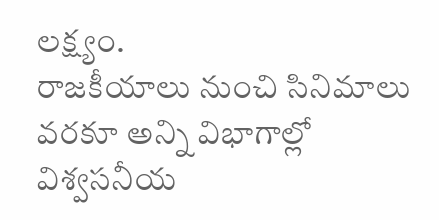లక్ష్యం.
రాజకీయాలు నుంచి సినిమాలు వరకూ అన్ని విభాగాల్లో విశ్వసనీయ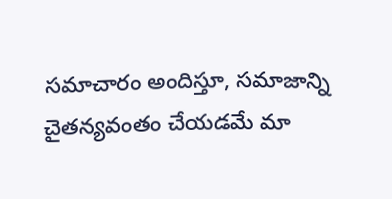సమాచారం అందిస్తూ, సమాజాన్ని చైతన్యవంతం చేయడమే మా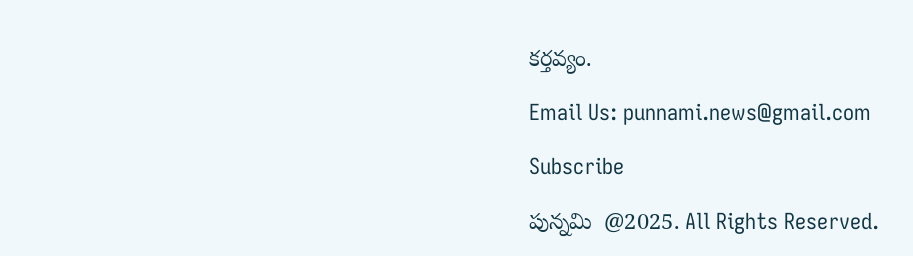కర్తవ్యం.

Email Us: punnami.news@gmail.com

Subscribe

పున్నమి  @2025. All Rights Reserved.